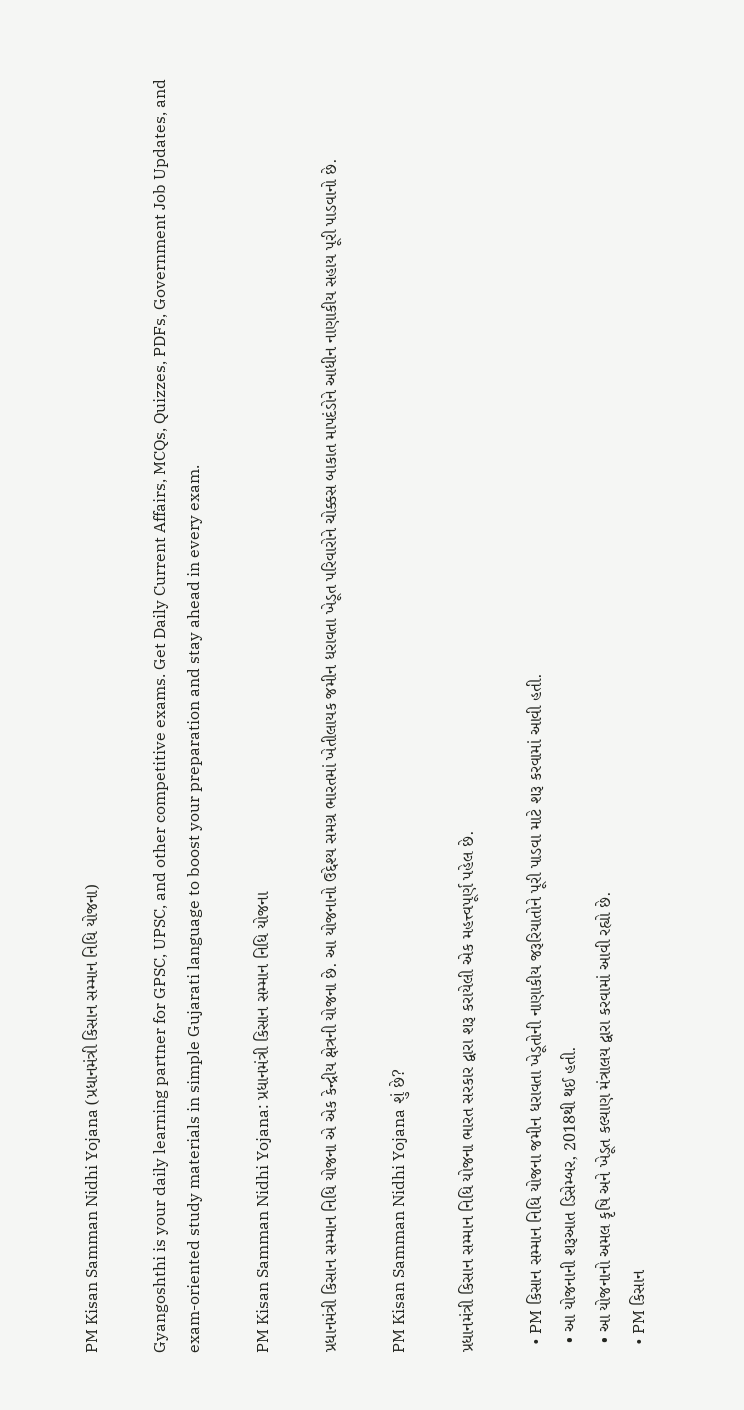PM Kisan Samman Nidhi Yojana (પ્રધાનમંત્રી કિસાન સમ્માન નિધિ યોજના)

Gyangoshthi is your daily learning partner for GPSC, UPSC, and other competitive exams. Get Daily Current Affairs, MCQs, Quizzes, PDFs, Government Job Updates, and exam-oriented study materials in simple Gujarati language to boost your preparation and stay ahead in every exam.

PM Kisan Samman Nidhi Yojana: પ્રધાનમંત્રી કિસાન સમ્માન નિધિ યોજના

પ્રધાનમંત્રી કિસાન સમ્માન નિધિ યોજના એ એક કેન્દ્રીય ક્ષેત્રની યોજના છે. આ યોજનાનો ઉદ્દેશ્ય સમગ્ર ભારતમાં ખેતીલાયક જમીન ધરાવતા ખેડૂત પરિવારોને ચોક્કસ બાકાત માપદંડોને આધીન નાણાકીય સહાય પૂરી પાડવાનો છે.

PM Kisan Samman Nidhi Yojana શું છે?

પ્રધાનમંત્રી કિસાન સમ્માન નિધિ યોજના ભારત સરકાર દ્વારા શરૂ કરાયેલી એક મહત્ત્વપૂર્ણ પહેલ છે.

  • PM કિસાન સમ્માન નિધિ યોજના જમીન ધરાવતા ખેડૂતોની નાણાકીય જરૂરિયાતોને પૂરી પાડવા માટે શરૂ કરવામાં આવી હતી.
  • આ યોજનાની શરૂઆત ડિસેમ્બર, 2018થી થઈ હતી.
  • આ યોજનાનો અમલ કૃષિ અને ખેડૂત કલ્યાણ મંત્રાલય દ્વારા કરવામાં આવી રહ્યો છે.
  • PM કિસાન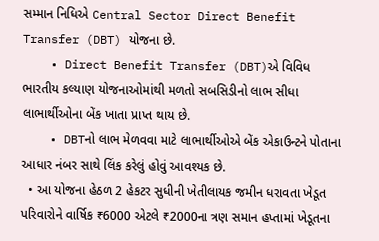સમ્માન નિધિએ Central Sector Direct Benefit Transfer (DBT) યોજના છે.
    • Direct Benefit Transfer (DBT)એ વિવિધ ભારતીય કલ્યાણ યોજનાઓમાંથી મળતો સબસિડીનો લાભ સીધા લાભાર્થીઓના બેંક ખાતા પ્રાપ્ત થાય છે.
    • DBTનો લાભ મેળવવા માટે લાભાર્થીઓએ બેંક એકાઉન્ટને પોતાના આધાર નંબર સાથે લિંક કરેલું હોવું આવશ્યક છે.
  • આ યોજના હેઠળ 2 હેકટર સુધીની ખેતીલાયક જમીન ધરાવતા ખેડૂત પરિવારોને વાર્ષિક ₹6000 એટલે ₹2000ના ત્રણ સમાન હપ્તામાં ખેડૂતના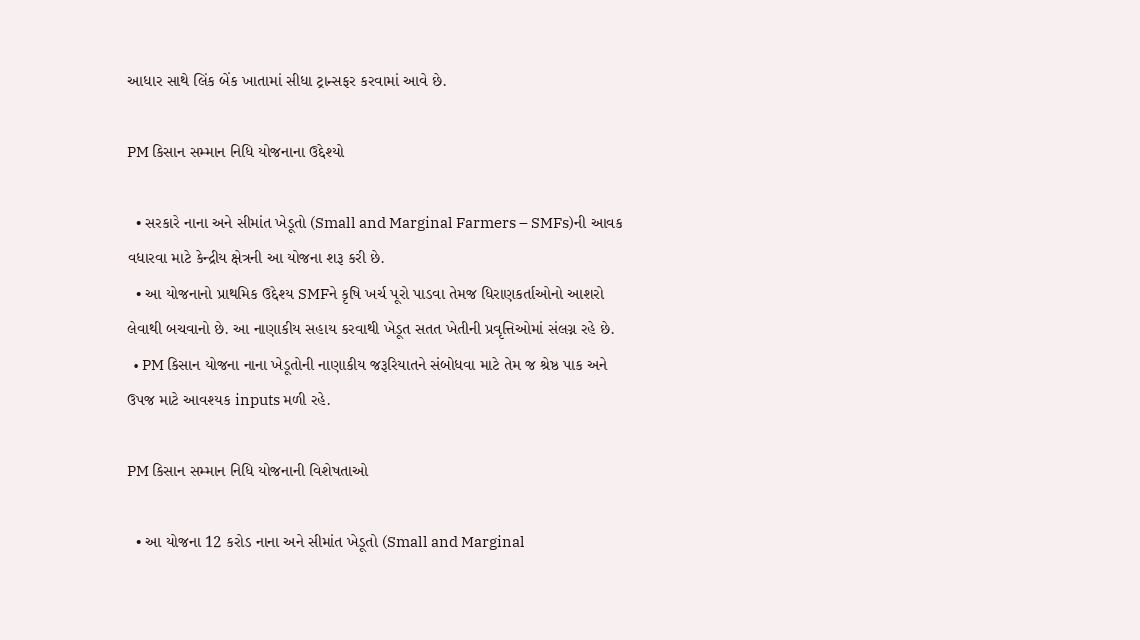આધાર સાથે લિંક બેંક ખાતામાં સીધા ટ્રાન્સફર કરવામાં આવે છે.

PM કિસાન સમ્માન નિધિ યોજનાના ઉદ્દેશ્યો

  • સરકારે નાના અને સીમાંત ખેડૂતો (Small and Marginal Farmers – SMFs)ની આવક વધારવા માટે કેન્દ્રીય ક્ષેત્રની આ યોજના શરૂ કરી છે.
  • આ યોજનાનો પ્રાથમિક ઉદ્દેશ્ય SMFને કૃષિ ખર્ચ પૂરો પાડવા તેમજ ધિરાણકર્તાઓનો આશરો લેવાથી બચવાનો છે. આ નાણાકીય સહાય કરવાથી ખેડૂત સતત ખેતીની પ્રવૃત્તિઓમાં સંલગ્ન રહે છે.
  • PM કિસાન યોજના નાના ખેડૂતોની નાણાકીય જરૂરિયાતને સંબોધવા માટે તેમ જ શ્રેષ્ઠ પાક અને ઉપજ માટે આવશ્યક inputs મળી રહે.

PM કિસાન સમ્માન નિધિ યોજનાની વિશેષતાઓ

  • આ યોજના 12 કરોડ નાના અને સીમાંત ખેડૂતો (Small and Marginal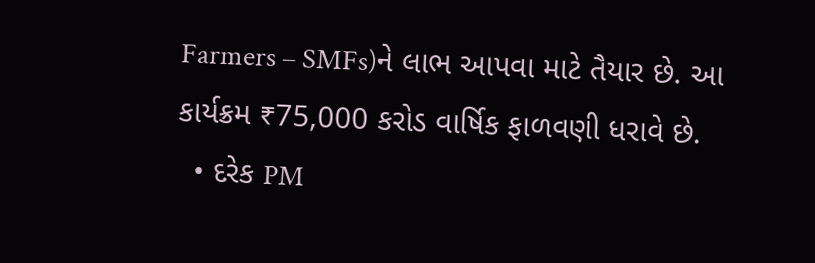Farmers – SMFs)ને લાભ આપવા માટે તૈયાર છે. આ કાર્યક્રમ ₹75,000 કરોડ વાર્ષિક ફાળવણી ધરાવે છે.
  • દરેક PM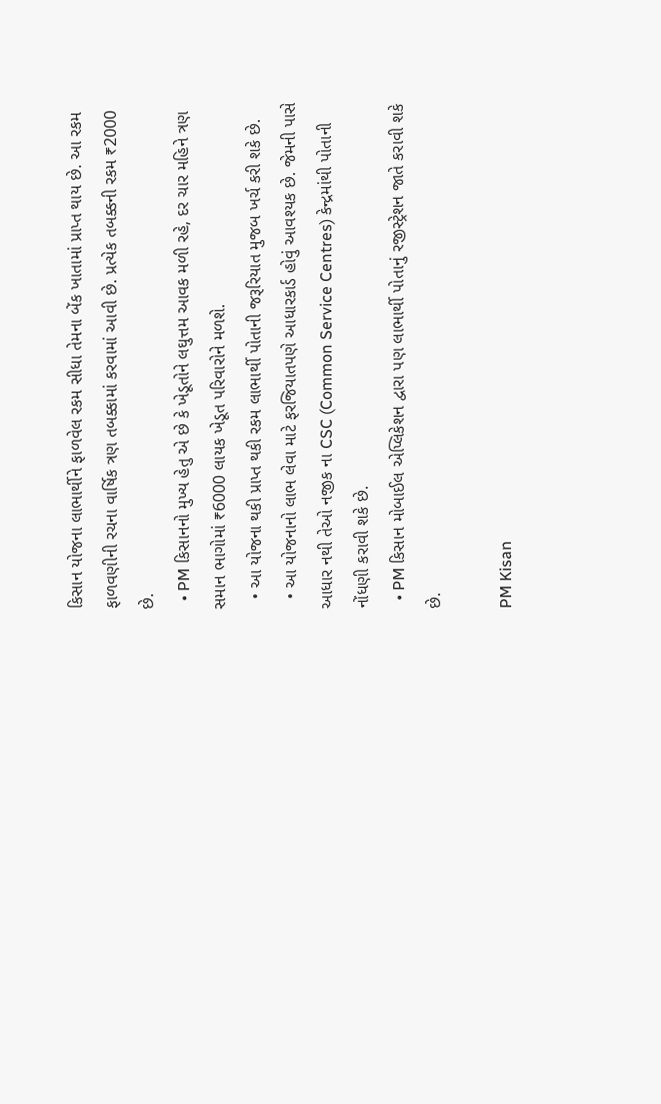કિસાન યોજના લાભાર્થીને ફાળવેલ રકમ સીધા તેમના બેંક ખાતામાં પ્રાપ્ત થાય છે. આ રકમ ફાળવણીની રચના વાર્ષિક ત્રણ તબક્કામાં કરવામાં આવી છે. પ્રત્યેક તબક્કની રકમ ₹2000 છે.
  • PM કિસાનનો મુખ્ય હેતુ એ છે કે ખેડૂતોને લઘુત્તમ આવક મળી રહે, દર ચાર મહિને ત્રણ સમાન ભાગોમાં ₹6000 લાયક ખેડૂત પરિવારોને મળશે.
  • આ યોજના થકી પ્રાપ્ત થકી રકમ લાભાર્થી પોતાની જરૂરિયાત મુજબ ખર્ચ કરી શકે છે.
  • આ યોજનાનો લાભ લેવા માટે ફરજિયાતપણે આધારકાર્ડ હોવું આવશ્યક છે. જેમની પાસે આધાર નથી તેઓ નજીક ના CSC (Common Service Centres) કેન્દ્રમાંથી પોતાની નોંધણી કરાવી શકે છે.
  • PM કિસાન મોબાઈલ એપ્લિકેશન દ્વારા પણ લાભાર્થી પોતાનું રજીસ્ટ્રેશન જાતે કરાવી શકે છે.

PM Kisan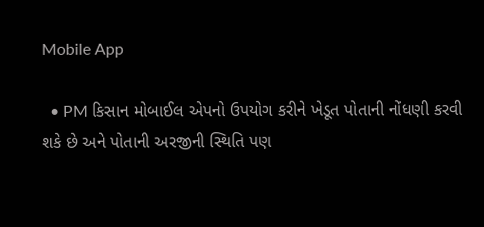Mobile App

  • PM કિસાન મોબાઈલ એપનો ઉપયોગ કરીને ખેડૂત પોતાની નોંધણી કરવી શકે છે અને પોતાની અરજીની સ્થિતિ પણ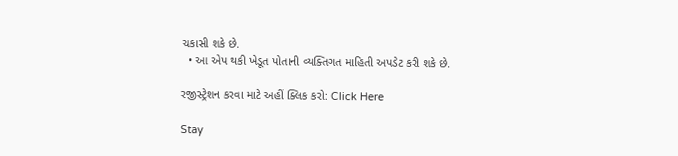ચકાસી શકે છે.
  • આ એપ થકી ખેડૂત પોતાની વ્યક્તિગત માહિતી અપડેટ કરી શકે છે.

રજીસ્ટ્રેશન કરવા માટે અહીં ક્લિક કરો: Click Here

Stay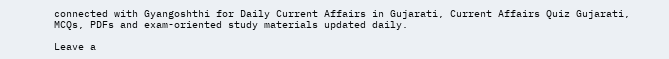connected with Gyangoshthi for Daily Current Affairs in Gujarati, Current Affairs Quiz Gujarati, MCQs, PDFs and exam-oriented study materials updated daily.

Leave a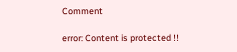Comment

error: Content is protected !!